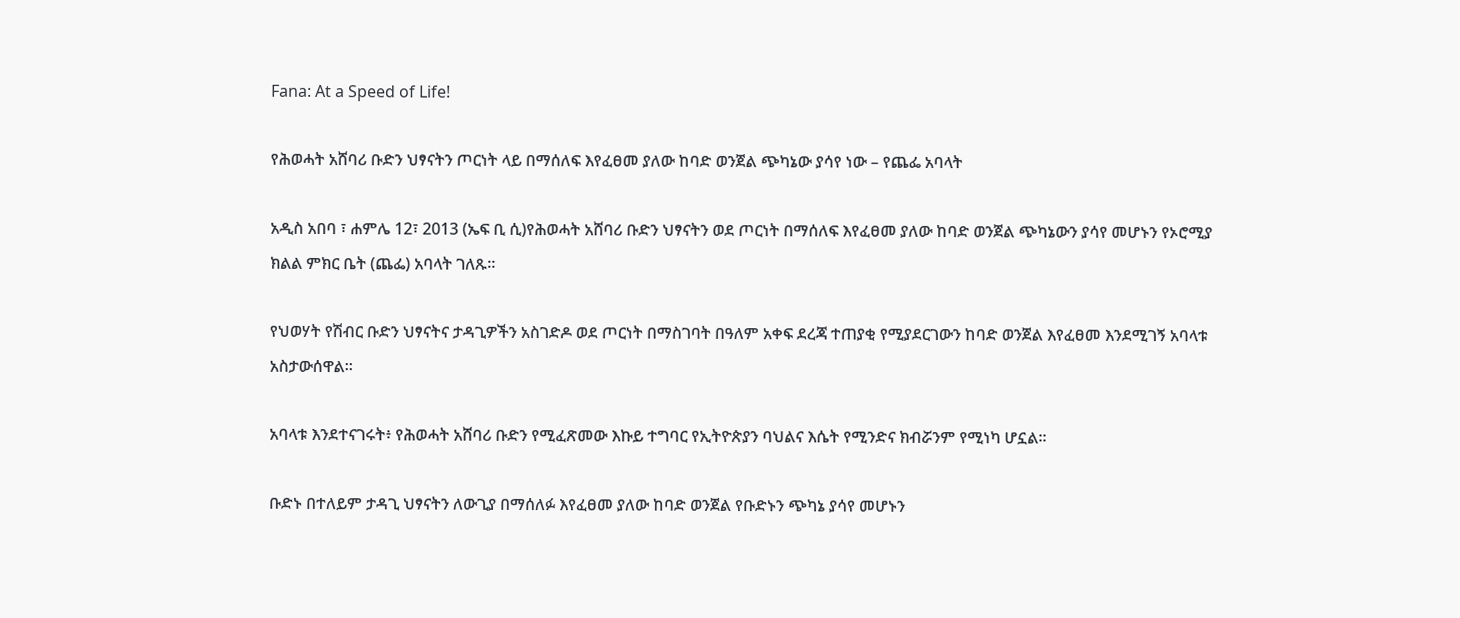Fana: At a Speed of Life!

የሕወሓት አሸባሪ ቡድን ህፃናትን ጦርነት ላይ በማሰለፍ እየፈፀመ ያለው ከባድ ወንጀል ጭካኔው ያሳየ ነው – የጨፌ አባላት

አዲስ አበባ ፣ ሐምሌ 12፣ 2013 (ኤፍ ቢ ሲ)የሕወሓት አሸባሪ ቡድን ህፃናትን ወደ ጦርነት በማሰለፍ እየፈፀመ ያለው ከባድ ወንጀል ጭካኔውን ያሳየ መሆኑን የኦሮሚያ ክልል ምክር ቤት (ጨፌ) አባላት ገለጹ።

የህወሃት የሽብር ቡድን ህፃናትና ታዳጊዎችን አስገድዶ ወደ ጦርነት በማስገባት በዓለም አቀፍ ደረጃ ተጠያቂ የሚያደርገውን ከባድ ወንጀል እየፈፀመ እንደሚገኝ አባላቱ አስታውሰዋል።

አባላቱ እንደተናገሩት፥ የሕወሓት አሸባሪ ቡድን የሚፈጽመው እኩይ ተግባር የኢትዮጵያን ባህልና እሴት የሚንድና ክብሯንም የሚነካ ሆኗል።

ቡድኑ በተለይም ታዳጊ ህፃናትን ለውጊያ በማሰለፉ እየፈፀመ ያለው ከባድ ወንጀል የቡድኑን ጭካኔ ያሳየ መሆኑን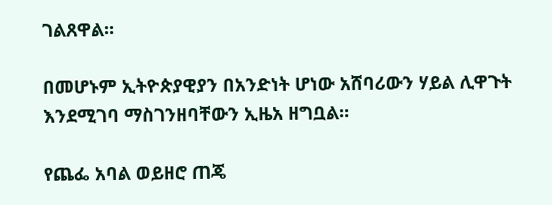ገልጸዋል።

በመሆኑም ኢትዮጵያዊያን በአንድነት ሆነው አሸባሪውን ሃይል ሊዋጉት እንደሚገባ ማስገንዘባቸውን ኢዜአ ዘግቧል።

የጨፌ አባል ወይዘሮ ጠጄ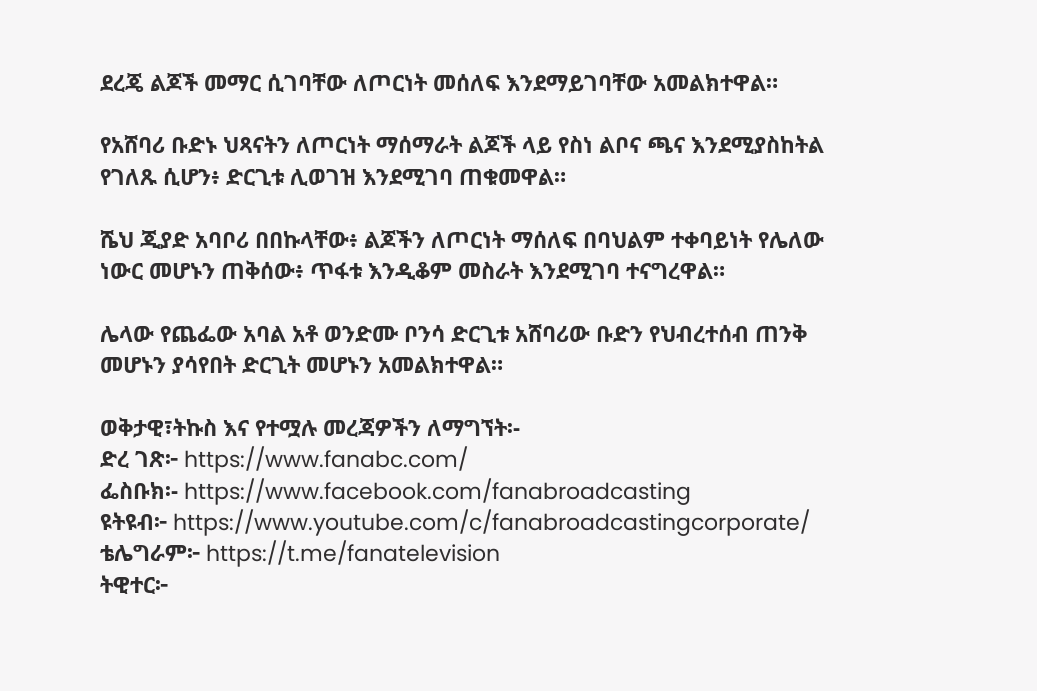ደረጄ ልጆች መማር ሲገባቸው ለጦርነት መሰለፍ እንደማይገባቸው አመልክተዋል።

የአሸባሪ ቡድኑ ህጻናትን ለጦርነት ማሰማራት ልጆች ላይ የስነ ልቦና ጫና እንደሚያስከትል የገለጹ ሲሆን፥ ድርጊቱ ሊወገዝ እንደሚገባ ጠቁመዋል።

ሼህ ጂያድ አባቦሪ በበኩላቸው፥ ልጆችን ለጦርነት ማሰለፍ በባህልም ተቀባይነት የሌለው ነውር መሆኑን ጠቅሰው፥ ጥፋቱ እንዲቆም መስራት እንደሚገባ ተናግረዋል።

ሌላው የጨፌው አባል አቶ ወንድሙ ቦንሳ ድርጊቱ አሸባሪው ቡድን የህብረተሰብ ጠንቅ መሆኑን ያሳየበት ድርጊት መሆኑን አመልክተዋል።

ወቅታዊ፣ትኩስ እና የተሟሉ መረጃዎችን ለማግኘት፡-
ድረ ገጽ፦ https://www.fanabc.com/
ፌስቡክ፡- https://www.facebook.com/fanabroadcasting
ዩትዩብ፦ https://www.youtube.com/c/fanabroadcastingcorporate/
ቴሌግራም፦ https://t.me/fanatelevision
ትዊተር፦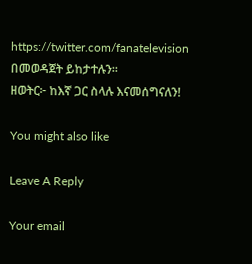https://twitter.com/fanatelevision በመወዳጀት ይከታተሉን፡፡
ዘወትር፦ ከእኛ ጋር ስላሉ እናመሰግናለን!

You might also like

Leave A Reply

Your email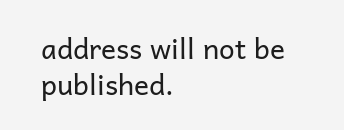address will not be published.